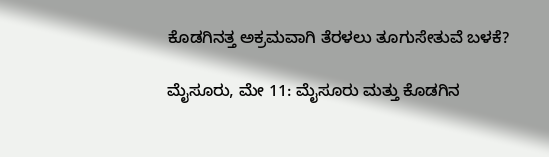ಕೊಡಗಿನತ್ತ ಅಕ್ರಮವಾಗಿ ತೆರಳಲು ತೂಗುಸೇತುವೆ ಬಳಕೆ?

ಮೈಸೂರು, ಮೇ 11: ಮೈಸೂರು ಮತ್ತು ಕೊಡಗಿನ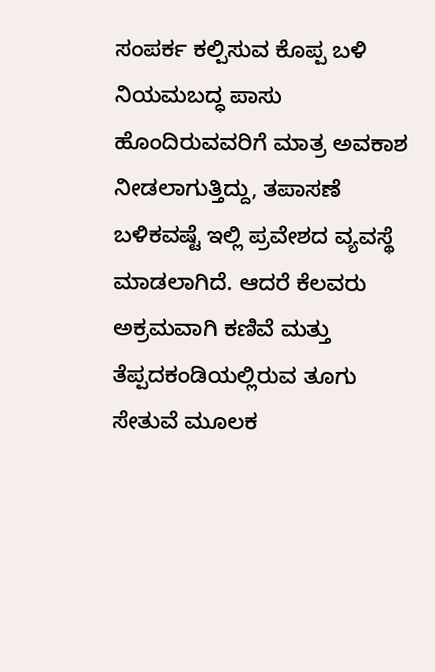ಸಂಪರ್ಕ ಕಲ್ಪಿಸುವ ಕೊಪ್ಪ ಬಳಿ ನಿಯಮಬದ್ಧ ಪಾಸು ಹೊಂದಿರುವವರಿಗೆ ಮಾತ್ರ ಅವಕಾಶ ನೀಡಲಾಗುತ್ತಿದ್ದು, ತಪಾಸಣೆ ಬಳಿಕವಷ್ಟೆ ಇಲ್ಲಿ ಪ್ರವೇಶದ ವ್ಯವಸ್ಥೆ ಮಾಡಲಾಗಿದೆ. ಆದರೆ ಕೆಲವರು ಅಕ್ರಮವಾಗಿ ಕಣಿವೆ ಮತ್ತು ತೆಪ್ಪದಕಂಡಿಯಲ್ಲಿರುವ ತೂಗು ಸೇತುವೆ ಮೂಲಕ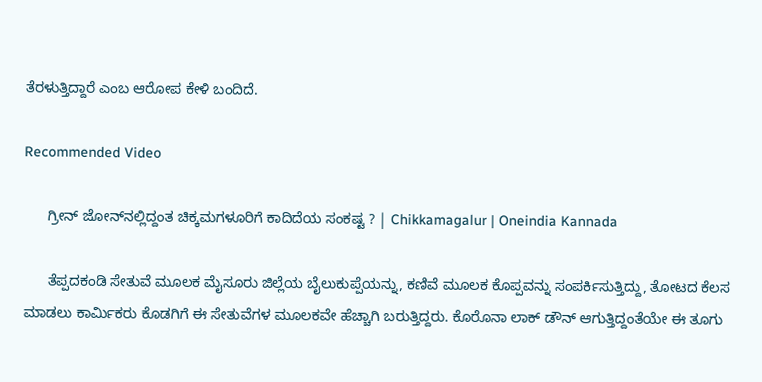ತೆರಳುತ್ತಿದ್ದಾರೆ ಎಂಬ ಆರೋಪ ಕೇಳಿ ಬಂದಿದೆ.

Recommended Video

      ಗ್ರೀನ್ ಜೋನ್‌ನಲ್ಲಿದ್ದಂತ ಚಿಕ್ಕಮಗಳೂರಿಗೆ ಕಾದಿದೆಯ ಸಂಕಷ್ಟ ? | Chikkamagalur | Oneindia Kannada

      ತೆಪ್ಪದಕಂಡಿ ಸೇತುವೆ ಮೂಲಕ ಮೈಸೂರು ಜಿಲ್ಲೆಯ ಬೈಲುಕುಪ್ಪೆಯನ್ನು, ಕಣಿವೆ ಮೂಲಕ ಕೊಪ್ಪವನ್ನು ಸಂಪರ್ಕಿಸುತ್ತಿದ್ದು, ತೋಟದ ಕೆಲಸ ಮಾಡಲು ಕಾರ್ಮಿಕರು ಕೊಡಗಿಗೆ ಈ ಸೇತುವೆಗಳ ಮೂಲಕವೇ ಹೆಚ್ಚಾಗಿ ಬರುತ್ತಿದ್ದರು. ಕೊರೊನಾ ಲಾಕ್ ಡೌನ್ ಆಗುತ್ತಿದ್ದಂತೆಯೇ ಈ ತೂಗು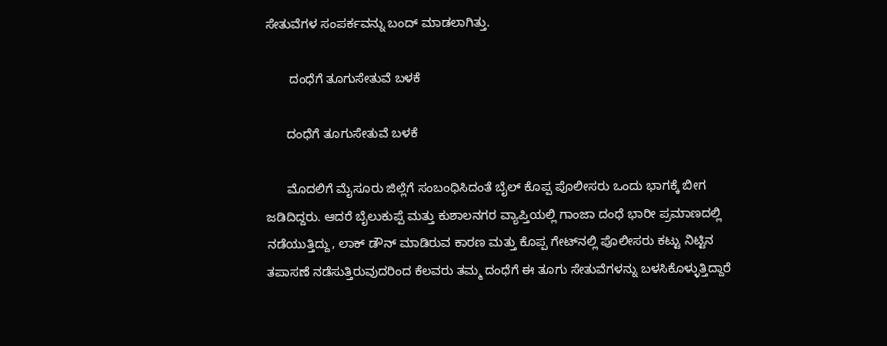ಸೇತುವೆಗಳ ಸಂಪರ್ಕವನ್ನು ಬಂದ್ ಮಾಡಲಾಗಿತ್ತು.

       ದಂಧೆಗೆ ತೂಗುಸೇತುವೆ ಬಳಕೆ

      ದಂಧೆಗೆ ತೂಗುಸೇತುವೆ ಬಳಕೆ

      ಮೊದಲಿಗೆ ಮೈಸೂರು ಜಿಲ್ಲೆಗೆ ಸಂಬಂಧಿಸಿದಂತೆ ಬೈಲ್ ‌ಕೊಪ್ಪ ಪೊಲೀಸರು ಒಂದು ಭಾಗಕ್ಕೆ ಬೀಗ ಜಡಿದಿದ್ದರು. ಆದರೆ ಬೈಲುಕುಪ್ಪೆ ಮತ್ತು ಕುಶಾಲನಗರ ವ್ಯಾಪ್ತಿಯಲ್ಲಿ ಗಾಂಜಾ ದಂಧೆ ಭಾರೀ ಪ್ರಮಾಣದಲ್ಲಿ ನಡೆಯುತ್ತಿದ್ದು, ಲಾಕ್ ಡೌನ್ ಮಾಡಿರುವ ಕಾರಣ ಮತ್ತು ಕೊಪ್ಪ ಗೇಟ್‌ನಲ್ಲಿ ಪೊಲೀಸರು ಕಟ್ಟು ನಿಟ್ಟಿನ ತಪಾಸಣೆ ನಡೆಸುತ್ತಿರುವುದರಿಂದ ಕೆಲವರು ತಮ್ಮ ದಂಧೆಗೆ ಈ ತೂಗು ಸೇತುವೆಗಳನ್ನು ಬಳಸಿಕೊಳ್ಳುತ್ತಿದ್ದಾರೆ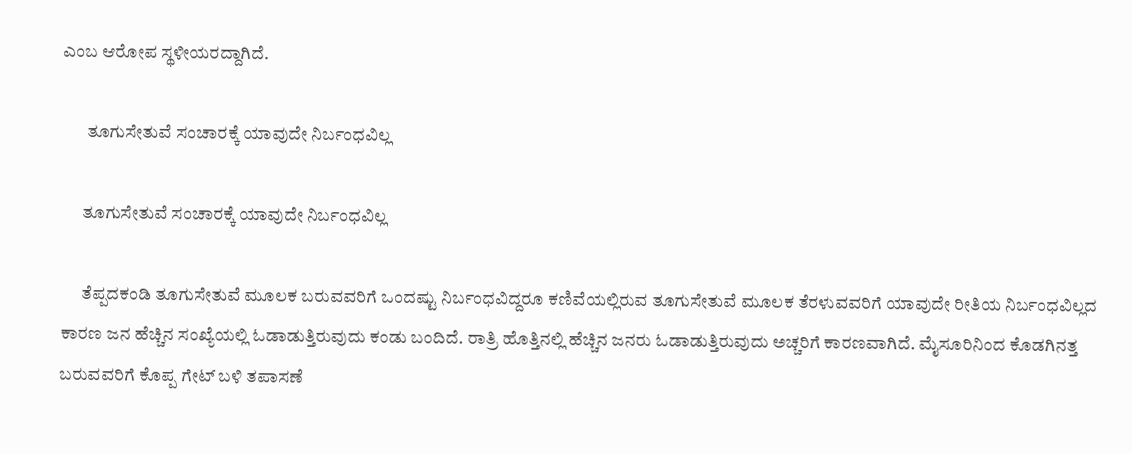ಎಂಬ ಆರೋಪ ಸ್ಥಳೀಯರದ್ದಾಗಿದೆ.

       ತೂಗುಸೇತುವೆ ಸಂಚಾರಕ್ಕೆ ಯಾವುದೇ ನಿರ್ಬಂಧವಿಲ್ಲ

      ತೂಗುಸೇತುವೆ ಸಂಚಾರಕ್ಕೆ ಯಾವುದೇ ನಿರ್ಬಂಧವಿಲ್ಲ

      ತೆಪ್ಪದಕಂಡಿ ತೂಗುಸೇತುವೆ ಮೂಲಕ ಬರುವವರಿಗೆ ಒಂದಷ್ಟು ನಿರ್ಬಂಧವಿದ್ದರೂ ಕಣಿವೆಯಲ್ಲಿರುವ ತೂಗುಸೇತುವೆ ಮೂಲಕ ತೆರಳುವವರಿಗೆ ಯಾವುದೇ ರೀತಿಯ ನಿರ್ಬಂಧವಿಲ್ಲದ ಕಾರಣ ಜನ ಹೆಚ್ಚಿನ ಸಂಖ್ಯೆಯಲ್ಲಿ ಓಡಾಡುತ್ತಿರುವುದು ಕಂಡು ಬಂದಿದೆ. ರಾತ್ರಿ ಹೊತ್ತಿನಲ್ಲಿ ಹೆಚ್ಚಿನ ಜನರು ಓಡಾಡುತ್ತಿರುವುದು ಅಚ್ಚರಿಗೆ ಕಾರಣವಾಗಿದೆ. ಮೈಸೂರಿನಿಂದ ಕೊಡಗಿನತ್ತ ಬರುವವರಿಗೆ ಕೊಪ್ಪ ಗೇಟ್ ಬಳಿ ತಪಾಸಣೆ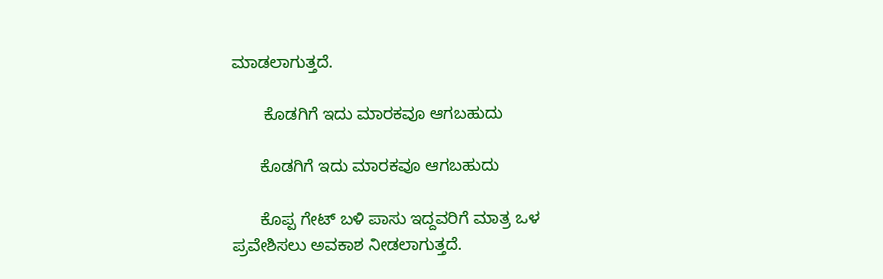ಮಾಡಲಾಗುತ್ತದೆ.

       ಕೊಡಗಿಗೆ ಇದು ಮಾರಕವೂ ಆಗಬಹುದು

      ಕೊಡಗಿಗೆ ಇದು ಮಾರಕವೂ ಆಗಬಹುದು

      ಕೊಪ್ಪ ಗೇಟ್ ಬಳಿ ಪಾಸು ಇದ್ದವರಿಗೆ ಮಾತ್ರ ಒಳ ಪ್ರವೇಶಿಸಲು ಅವಕಾಶ ನೀಡಲಾಗುತ್ತದೆ.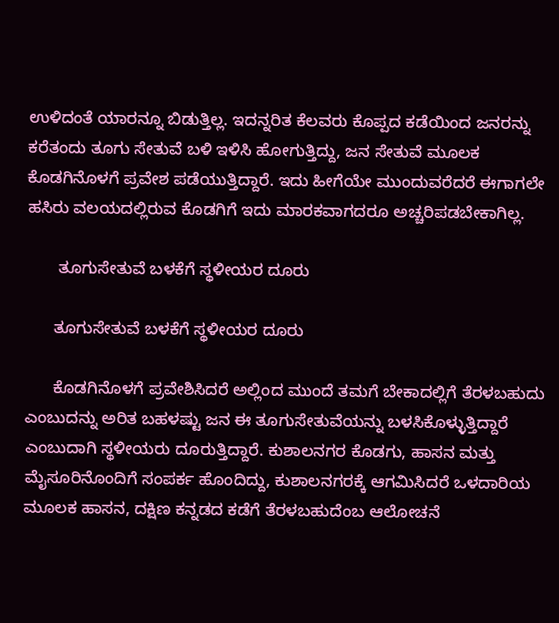ಉಳಿದಂತೆ ಯಾರನ್ನೂ ಬಿಡುತ್ತಿಲ್ಲ. ಇದನ್ನರಿತ ಕೆಲವರು ಕೊಪ್ಪದ ಕಡೆಯಿಂದ ಜನರನ್ನು ಕರೆತಂದು ತೂಗು ಸೇತುವೆ ಬಳಿ ಇಳಿಸಿ ಹೋಗುತ್ತಿದ್ದು, ಜನ ಸೇತುವೆ ಮೂಲಕ ಕೊಡಗಿನೊಳಗೆ ಪ್ರವೇಶ ಪಡೆಯುತ್ತಿದ್ದಾರೆ. ಇದು ಹೀಗೆಯೇ ಮುಂದುವರೆದರೆ ಈಗಾಗಲೇ ಹಸಿರು ವಲಯದಲ್ಲಿರುವ ಕೊಡಗಿಗೆ ಇದು ಮಾರಕವಾಗದರೂ ಅಚ್ಚರಿಪಡಬೇಕಾಗಿಲ್ಲ.

       ತೂಗುಸೇತುವೆ ಬಳಕೆಗೆ ಸ್ಥಳೀಯರ ದೂರು

      ತೂಗುಸೇತುವೆ ಬಳಕೆಗೆ ಸ್ಥಳೀಯರ ದೂರು

      ಕೊಡಗಿನೊಳಗೆ ಪ್ರವೇಶಿಸಿದರೆ ಅಲ್ಲಿಂದ ಮುಂದೆ ತಮಗೆ ಬೇಕಾದಲ್ಲಿಗೆ ತೆರಳಬಹುದು ಎಂಬುದನ್ನು ಅರಿತ ಬಹಳಷ್ಟು ಜನ ಈ ತೂಗುಸೇತುವೆಯನ್ನು ಬಳಸಿಕೊಳ್ಳುತ್ತಿದ್ದಾರೆ ಎಂಬುದಾಗಿ ಸ್ಥಳೀಯರು ದೂರುತ್ತಿದ್ದಾರೆ. ಕುಶಾಲನಗರ ಕೊಡಗು, ಹಾಸನ ಮತ್ತು ಮೈಸೂರಿನೊಂದಿಗೆ ಸಂಪರ್ಕ ಹೊಂದಿದ್ದು, ಕುಶಾಲನಗರಕ್ಕೆ ಆಗಮಿಸಿದರೆ ಒಳದಾರಿಯ ಮೂಲಕ ಹಾಸನ, ದಕ್ಷಿಣ ಕನ್ನಡದ ಕಡೆಗೆ ತೆರಳಬಹುದೆಂಬ ಆಲೋಚನೆ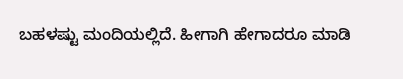ಬಹಳಷ್ಟು ಮಂದಿಯಲ್ಲಿದೆ. ಹೀಗಾಗಿ ಹೇಗಾದರೂ ಮಾಡಿ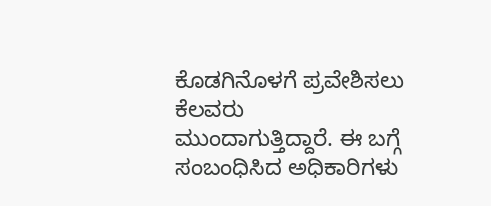ಕೊಡಗಿನೊಳಗೆ ಪ್ರವೇಶಿಸಲು ಕೆಲವರು ಮುಂದಾಗುತ್ತಿದ್ದಾರೆ. ಈ ಬಗ್ಗೆ ಸಂಬಂಧಿಸಿದ ಅಧಿಕಾರಿಗಳು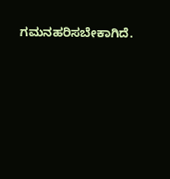ಗಮನಹರಿಸಬೇಕಾಗಿದೆ.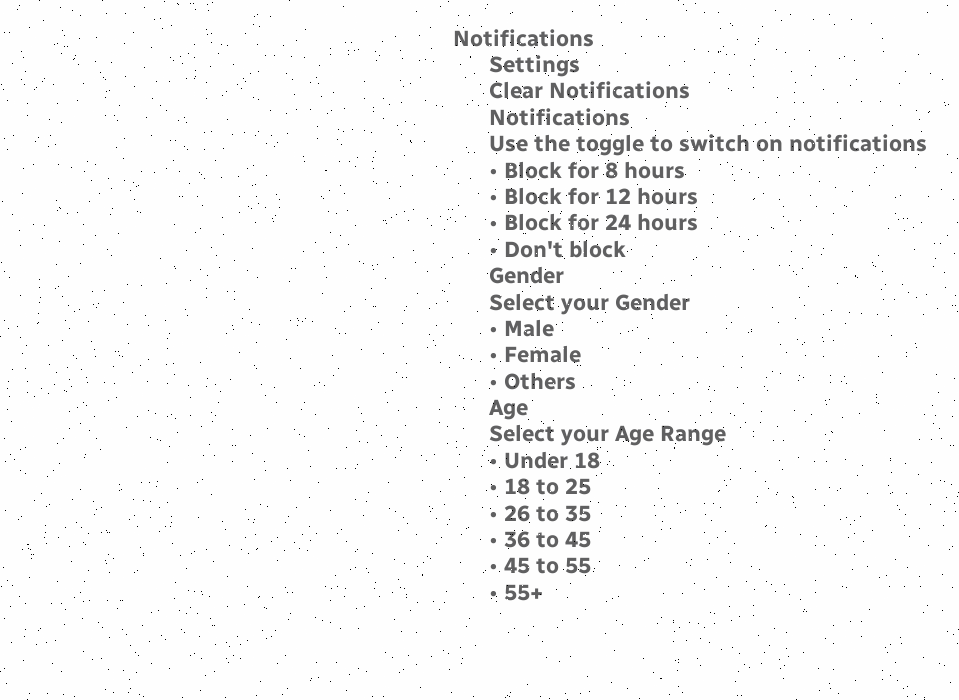Notifications
      Settings
      Clear Notifications
      Notifications
      Use the toggle to switch on notifications
      • Block for 8 hours
      • Block for 12 hours
      • Block for 24 hours
      • Don't block
      Gender
      Select your Gender
      • Male
      • Female
      • Others
      Age
      Select your Age Range
      • Under 18
      • 18 to 25
      • 26 to 35
      • 36 to 45
      • 45 to 55
      • 55+